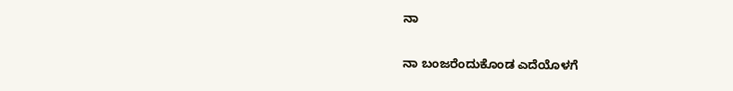ನಾ

ನಾ ಬಂಜರೆಂದುಕೊಂಡ ಎದೆಯೊಳಗೆ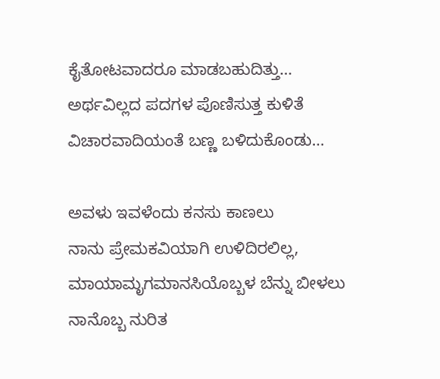ಕೈತೋಟವಾದರೂ ಮಾಡಬಹುದಿತ್ತು…
ಅರ್ಥವಿಲ್ಲದ ಪದಗಳ ಪೊಣಿಸುತ್ತ ಕುಳಿತೆ
ವಿಚಾರವಾದಿಯಂತೆ ಬಣ್ಣ ಬಳಿದುಕೊಂಡು…

ಅವಳು ಇವಳೆಂದು ಕನಸು ಕಾಣಲು
ನಾನು ಪ್ರೇಮಕವಿಯಾಗಿ ಉಳಿದಿರಲಿಲ್ಲ,
ಮಾಯಾಮೃಗಮಾನಸಿಯೊಬ್ಬಳ ಬೆನ್ನು ಬೀಳಲು
ನಾನೊಬ್ಬ ನುರಿತ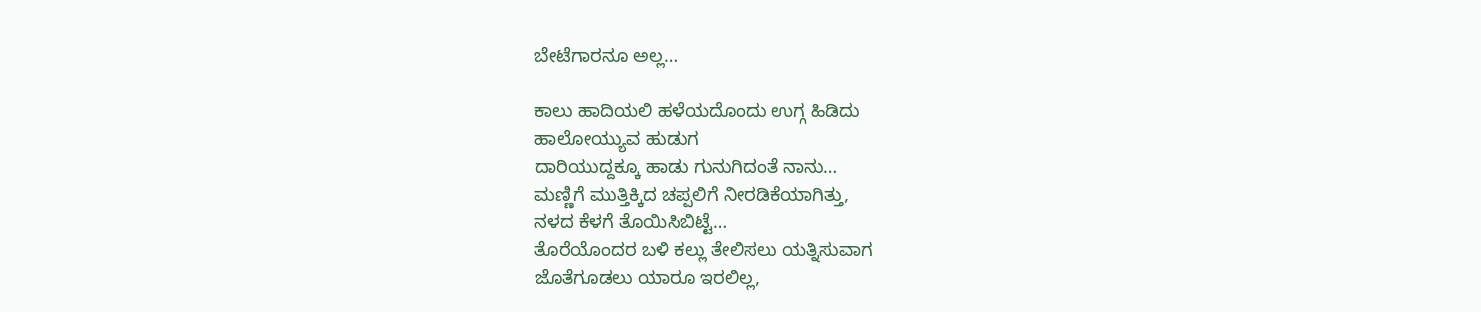ಬೇಟೆಗಾರನೂ ಅಲ್ಲ…

ಕಾಲು ಹಾದಿಯಲಿ ಹಳೆಯದೊಂದು ಉಗ್ಗ ಹಿಡಿದು
ಹಾಲೋಯ್ಯುವ ಹುಡುಗ
ದಾರಿಯುದ್ದಕ್ಕೂ ಹಾಡು ಗುನುಗಿದಂತೆ ನಾನು…
ಮಣ್ಣಿಗೆ ಮುತ್ತಿಕ್ಕಿದ ಚಪ್ಪಲಿಗೆ ನೀರಡಿಕೆಯಾಗಿತ್ತು,
ನಳದ ಕೆಳಗೆ ತೊಯಿಸಿಬಿಟ್ಟೆ…
ತೊರೆಯೊಂದರ ಬಳಿ ಕಲ್ಲು ತೇಲಿಸಲು ಯತ್ನಿಸುವಾಗ
ಜೊತೆಗೂಡಲು ಯಾರೂ ಇರಲಿಲ್ಲ,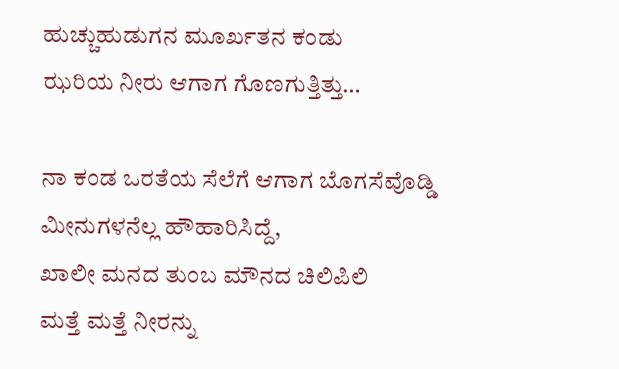ಹುಚ್ಚುಹುಡುಗನ ಮೂರ್ಖತನ ಕಂಡು
ಝರಿಯ ನೀರು ಆಗಾಗ ಗೊಣಗುತ್ತಿತ್ತು…

ನಾ ಕಂಡ ಒರತೆಯ ಸೆಲೆಗೆ ಆಗಾಗ ಬೊಗಸೆವೊಡ್ಡಿ
ಮೀನುಗಳನೆಲ್ಲ ಹೌಹಾರಿಸಿದ್ದೆ,
ಖಾಲೀ ಮನದ ತುಂಬ ಮೌನದ ಚಿಲಿಪಿಲಿ
ಮತ್ತೆ ಮತ್ತೆ ನೀರನ್ನು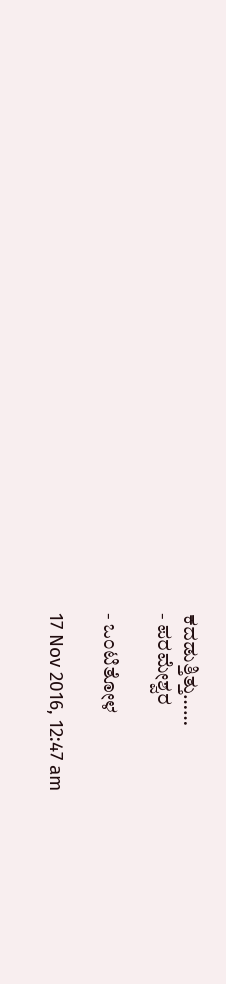ಕದಡುತ್ತಿತ್ತು……
- ಪರಮೇಶ್ವರ

- ಒಂಟಿತೋಳ

17 Nov 2016, 12:47 am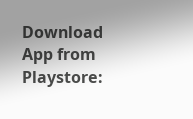Download App from Playstore: